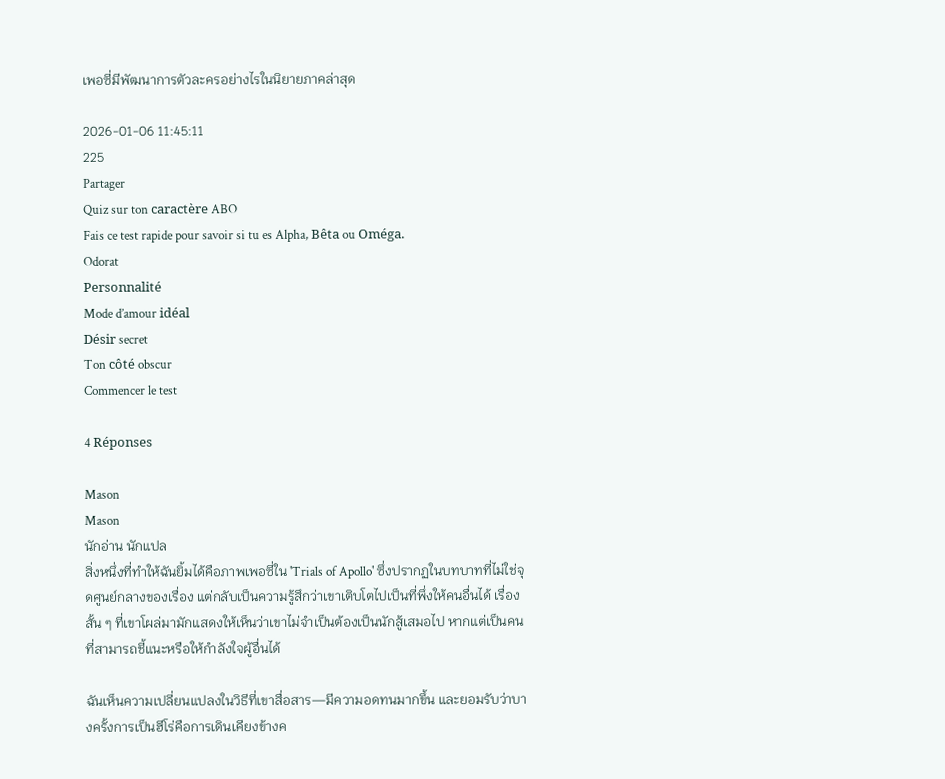เพอซี่มีพัฒนาการตัวละครอย่างไรในนิยายภาคล่าสุด

2026-01-06 11:45:11
225
Partager
Quiz sur ton caractère ABO
Fais ce test rapide pour savoir si tu es Alpha, Bêta ou Oméga.
Odorat
Personnalité
Mode d’amour idéal
Désir secret
Ton côté obscur
Commencer le test

4 Réponses

Mason
Mason
นักอ่าน นักแปล
สิ่งหนึ่งที่ทำให้ฉันยิ้มได้คือภาพเพอซี่ใน 'Trials of Apollo' ซึ่งปรากฏในบทบาทที่ไม่ใช่จุดศูนย์กลางของเรื่อง แต่กลับเป็นความรู้สึกว่าเขาเติบโตไปเป็นที่พึ่งให้คนอื่นได้ เรื่องสั้น ๆ ที่เขาโผล่มามักแสดงให้เห็นว่าเขาไม่จำเป็นต้องเป็นนักสู้เสมอไป หากแต่เป็นคนที่สามารถชี้แนะหรือให้กำลังใจผู้อื่นได้

ฉันเห็นความเปลี่ยนแปลงในวิธีที่เขาสื่อสาร—มีความอดทนมากขึ้น และยอมรับว่าบางครั้งการเป็นฮีโร่คือการเดินเคียงข้างค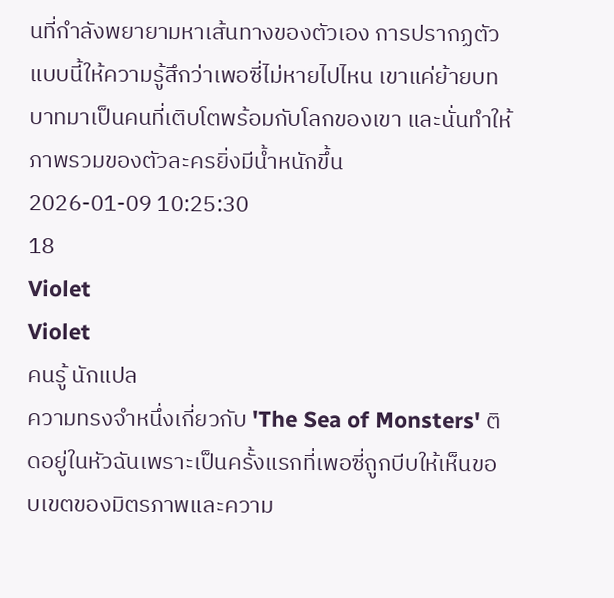นที่กำลังพยายามหาเส้นทางของตัวเอง การปรากฏตัวแบบนี้ให้ความรู้สึกว่าเพอซี่ไม่หายไปไหน เขาแค่ย้ายบทบาทมาเป็นคนที่เติบโตพร้อมกับโลกของเขา และนั่นทำให้ภาพรวมของตัวละครยิ่งมีน้ำหนักขึ้น
2026-01-09 10:25:30
18
Violet
Violet
คนรู้ นักแปล
ความทรงจำหนึ่งเกี่ยวกับ 'The Sea of Monsters' ติดอยู่ในหัวฉันเพราะเป็นครั้งแรกที่เพอซี่ถูกบีบให้เห็นขอบเขตของมิตรภาพและความ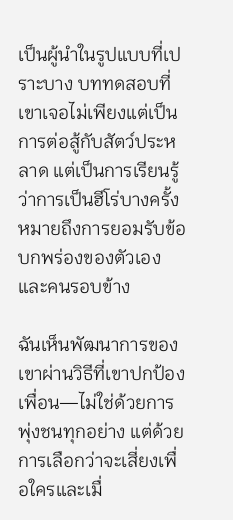เป็นผู้นำในรูปแบบที่เปราะบาง บททดสอบที่เขาเจอไม่เพียงแต่เป็นการต่อสู้กับสัตว์ประหลาด แต่เป็นการเรียนรู้ว่าการเป็นฮีโร่บางครั้งหมายถึงการยอมรับข้อบกพร่องของตัวเองและคนรอบข้าง

ฉันเห็นพัฒนาการของเขาผ่านวิธีที่เขาปกป้องเพื่อน—ไม่ใช่ด้วยการพุ่งชนทุกอย่าง แต่ด้วยการเลือกว่าจะเสี่ยงเพื่อใครและเมื่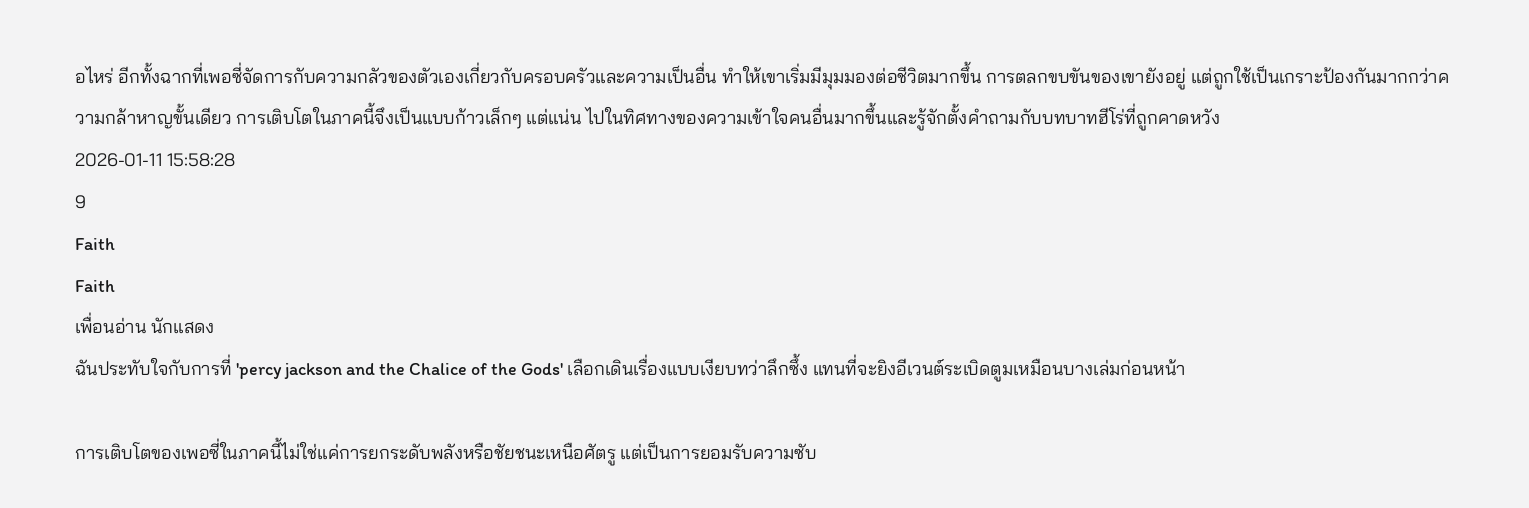อไหร่ อีกทั้งฉากที่เพอซี่จัดการกับความกลัวของตัวเองเกี่ยวกับครอบครัวและความเป็นอื่น ทำให้เขาเริ่มมีมุมมองต่อชีวิตมากขึ้น การตลกขบขันของเขายังอยู่ แต่ถูกใช้เป็นเกราะป้องกันมากกว่าความกล้าหาญขั้นเดียว การเติบโตในภาคนี้จึงเป็นแบบก้าวเล็กๆ แต่แน่น ไปในทิศทางของความเข้าใจคนอื่นมากขึ้นและรู้จักตั้งคำถามกับบทบาทฮีโร่ที่ถูกคาดหวัง
2026-01-11 15:58:28
9
Faith
Faith
เพื่อนอ่าน นักแสดง
ฉันประทับใจกับการที่ 'percy jackson and the Chalice of the Gods' เลือกเดินเรื่องแบบเงียบทว่าลึกซึ้ง แทนที่จะยิงอีเวนต์ระเบิดตูมเหมือนบางเล่มก่อนหน้า

การเติบโตของเพอซี่ในภาคนี้ไม่ใช่แค่การยกระดับพลังหรือชัยชนะเหนือศัตรู แต่เป็นการยอมรับความซับ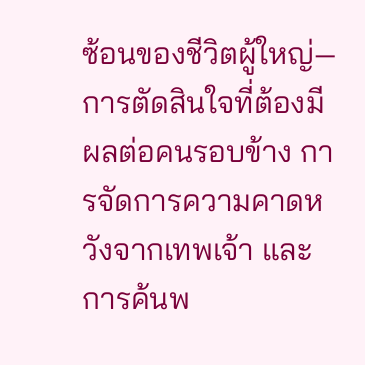ซ้อนของชีวิตผู้ใหญ่—การตัดสินใจที่ต้องมีผลต่อคนรอบข้าง การจัดการความคาดหวังจากเทพเจ้า และการค้นพ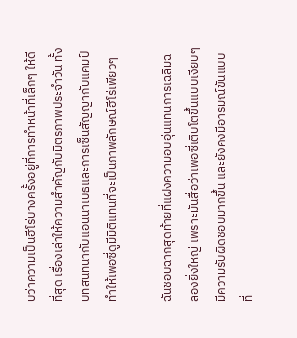บว่าความเป็นฮีโร่บางครั้งอยู่ที่การทำหน้าที่เล็กๆ ให้ดีที่สุด เรื่องเล่าให้ความสำคัญกับมิตรภาพประจำวัน ทั้งบทสนทนากับแอนนาเบธและการเซ็นสัญญากับแคมป์ ทำให้เพอซี่ดูมีมิติแทนที่จะเป็นภาพลักษณ์ฮีโร่เพียวๆ

ฉันชอบฉากสุดท้ายที่แฝงความอบอุ่นแทนการเฉลิมฉลองยิ่งใหญ่ เพราะมันสื่อว่าเพอซี่เติบโตขึ้นแบบเงียบๆ มีความรับผิดชอบมากขึ้น และยังคงมีอารมณ์ขันแบบที่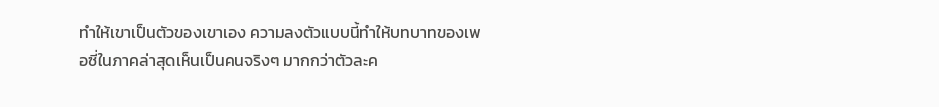ทำให้เขาเป็นตัวของเขาเอง ความลงตัวแบบนี้ทำให้บทบาทของเพอซี่ในภาคล่าสุดเห็นเป็นคนจริงๆ มากกว่าตัวละค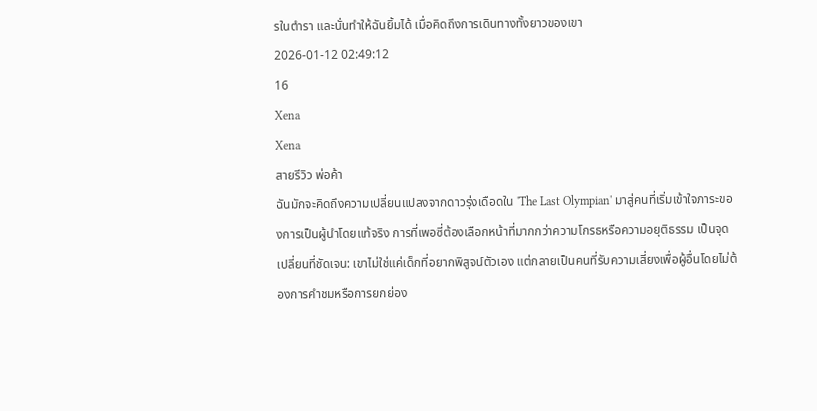รในตำรา และนั่นทำให้ฉันยิ้มได้ เมื่อคิดถึงการเดินทางทั้งยาวของเขา
2026-01-12 02:49:12
16
Xena
Xena
สายรีวิว พ่อค้า
ฉันมักจะคิดถึงความเปลี่ยนแปลงจากดาวรุ่งเดือดใน 'The Last Olympian' มาสู่คนที่เริ่มเข้าใจภาระของการเป็นผู้นำโดยแท้จริง การที่เพอซี่ต้องเลือกหน้าที่มากกว่าความโกรธหรือความอยุติธรรม เป็นจุดเปลี่ยนที่ชัดเจน: เขาไม่ใช่แค่เด็กที่อยากพิสูจน์ตัวเอง แต่กลายเป็นคนที่รับความเสี่ยงเพื่อผู้อื่นโดยไม่ต้องการคำชมหรือการยกย่อง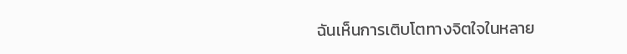ฉันเห็นการเติบโตทางจิตใจในหลาย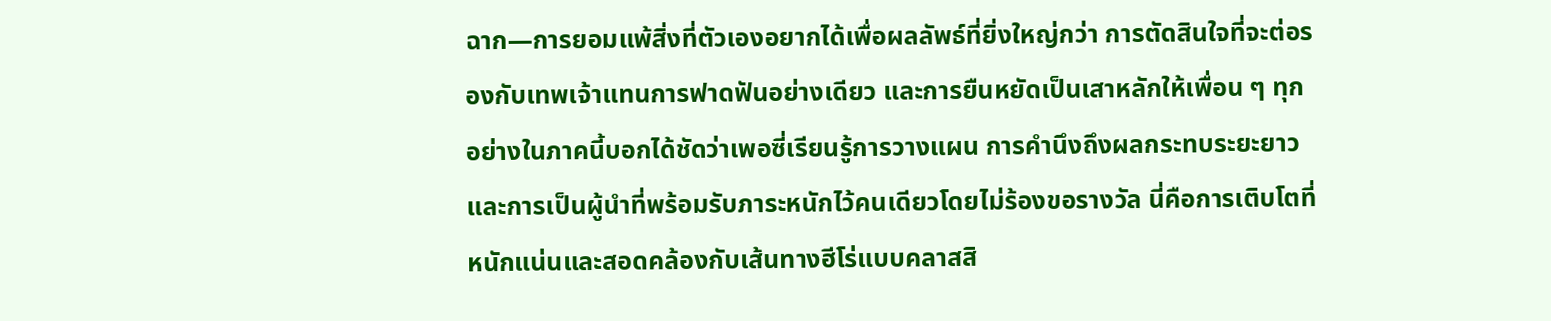ฉาก—การยอมแพ้สิ่งที่ตัวเองอยากได้เพื่อผลลัพธ์ที่ยิ่งใหญ่กว่า การตัดสินใจที่จะต่อรองกับเทพเจ้าแทนการฟาดฟันอย่างเดียว และการยืนหยัดเป็นเสาหลักให้เพื่อน ๆ ทุกอย่างในภาคนี้บอกได้ชัดว่าเพอซี่เรียนรู้การวางแผน การคำนึงถึงผลกระทบระยะยาว และการเป็นผู้นำที่พร้อมรับภาระหนักไว้คนเดียวโดยไม่ร้องขอรางวัล นี่คือการเติบโตที่หนักแน่นและสอดคล้องกับเส้นทางฮีโร่แบบคลาสสิ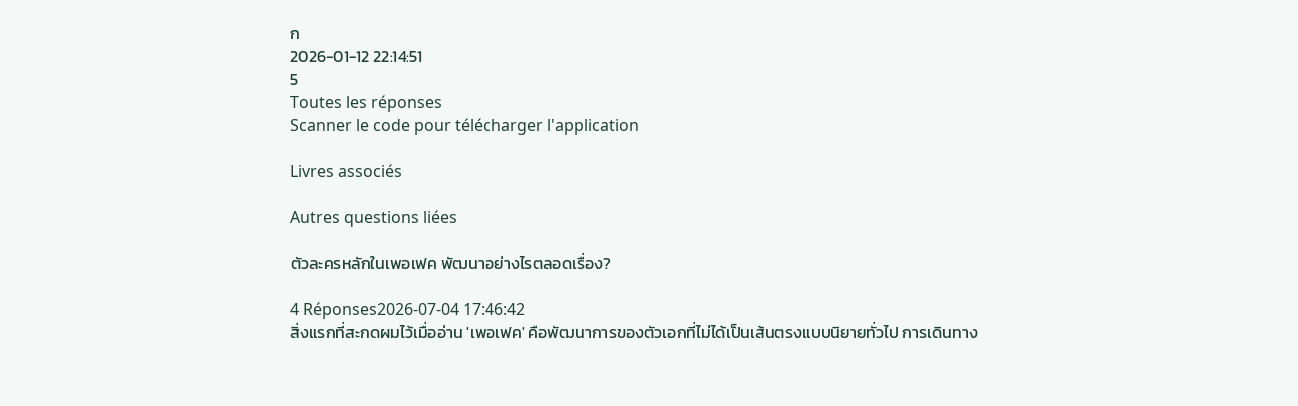ก
2026-01-12 22:14:51
5
Toutes les réponses
Scanner le code pour télécharger l'application

Livres associés

Autres questions liées

ตัวละครหลักในเพอเฟค พัฒนาอย่างไรตลอดเรื่อง?

4 Réponses2026-07-04 17:46:42
สิ่งแรกที่สะกดผมไว้เมื่ออ่าน 'เพอเฟค' คือพัฒนาการของตัวเอกที่ไม่ได้เป็นเส้นตรงแบบนิยายทั่วไป การเดินทาง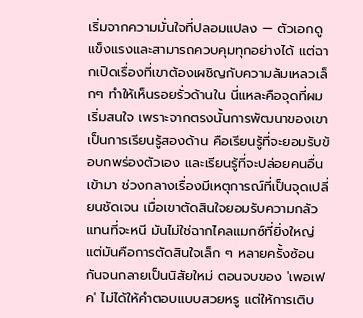เริ่มจากความมั่นใจที่ปลอมแปลง — ตัวเอกดูแข็งแรงและสามารถควบคุมทุกอย่างได้ แต่ฉากเปิดเรื่องที่เขาต้องเผชิญกับความล้มเหลวเล็กๆ ทำให้เห็นรอยรั่วด้านใน นี่แหละคือจุดที่ผมเริ่มสนใจ เพราะจากตรงนั้นการพัฒนาของเขาเป็นการเรียนรู้สองด้าน คือเรียนรู้ที่จะยอมรับข้อบกพร่องตัวเอง และเรียนรู้ที่จะปล่อยคนอื่นเข้ามา ช่วงกลางเรื่องมีเหตุการณ์ที่เป็นจุดเปลี่ยนชัดเจน เมื่อเขาตัดสินใจยอมรับความกลัว แทนที่จะหนี มันไม่ใช่ฉากไคลแมกซ์ที่ยิ่งใหญ่ แต่มันคือการตัดสินใจเล็ก ๆ หลายครั้งซ้อนกันจนกลายเป็นนิสัยใหม่ ตอนจบของ 'เพอเฟค' ไม่ได้ให้คำตอบแบบสวยหรู แต่ให้การเติบ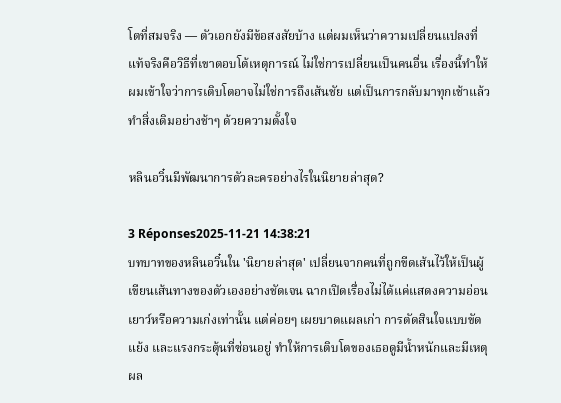โตที่สมจริง — ตัวเอกยังมีข้อสงสัยบ้าง แต่ผมเห็นว่าความเปลี่ยนแปลงที่แท้จริงคือวิธีที่เขาตอบโต้เหตุการณ์ ไม่ใช่การเปลี่ยนเป็นคนอื่น เรื่องนี้ทำให้ผมเข้าใจว่าการเติบโตอาจไม่ใช่การถึงเส้นชัย แต่เป็นการกลับมาทุกเช้าแล้วทำสิ่งเดิมอย่างช้าๆ ด้วยความตั้งใจ

หลินอวิ๋นมีพัฒนาการตัวละครอย่างไรในนิยายล่าสุด?

3 Réponses2025-11-21 14:38:21
บทบาทของหลินอวิ๋นใน 'นิยายล่าสุด' เปลี่ยนจากคนที่ถูกขีดเส้นไว้ให้เป็นผู้เขียนเส้นทางของตัวเองอย่างชัดเจน ฉากเปิดเรื่องไม่ได้แค่แสดงความอ่อนเยาว์หรือความเก่งเท่านั้น แต่ค่อยๆ เผยบาดแผลเก่า การตัดสินใจแบบขัดแย้ง และแรงกระตุ้นที่ซ่อนอยู่ ทำให้การเติบโตของเธอดูมีน้ำหนักและมีเหตุผล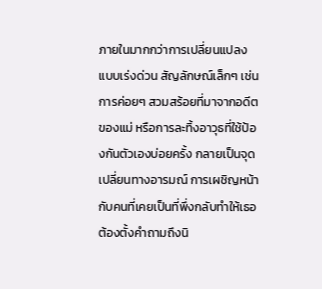ภายในมากกว่าการเปลี่ยนแปลงแบบเร่งด่วน สัญลักษณ์เล็กๆ เช่นการค่อยๆ สวมสร้อยที่มาจากอดีตของแม่ หรือการละทิ้งอาวุธที่ใช้ป้องกันตัวเองบ่อยครั้ง กลายเป็นจุดเปลี่ยนทางอารมณ์ การเผชิญหน้ากับคนที่เคยเป็นที่พึ่งกลับทำให้เธอต้องตั้งคำถามถึงนิ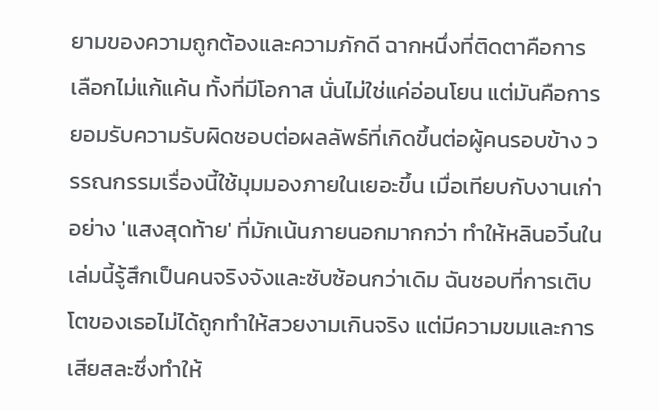ยามของความถูกต้องและความภักดี ฉากหนึ่งที่ติดตาคือการเลือกไม่แก้แค้น ทั้งที่มีโอกาส นั่นไม่ใช่แค่อ่อนโยน แต่มันคือการยอมรับความรับผิดชอบต่อผลลัพธ์ที่เกิดขึ้นต่อผู้คนรอบข้าง วรรณกรรมเรื่องนี้ใช้มุมมองภายในเยอะขึ้น เมื่อเทียบกับงานเก่าอย่าง 'แสงสุดท้าย' ที่มักเน้นภายนอกมากกว่า ทำให้หลินอวิ๋นในเล่มนี้รู้สึกเป็นคนจริงจังและซับซ้อนกว่าเดิม ฉันชอบที่การเติบโตของเธอไม่ได้ถูกทำให้สวยงามเกินจริง แต่มีความขมและการเสียสละซึ่งทำให้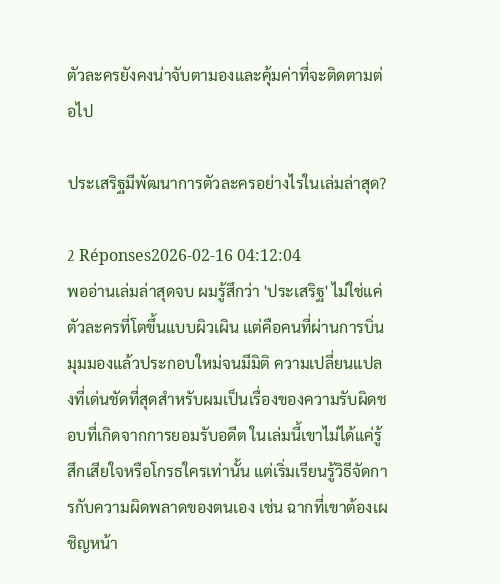ตัวละครยังคงน่าจับตามองและคุ้มค่าที่จะติดตามต่อไป

ประเสริฐมีพัฒนาการตัวละครอย่างไรในเล่มล่าสุด?

2 Réponses2026-02-16 04:12:04
พออ่านเล่มล่าสุดจบ ผมรู้สึกว่า 'ประเสริฐ' ไม่ใช่แค่ตัวละครที่โตขึ้นแบบผิวเผิน แต่คือคนที่ผ่านการบิ่นมุมมองแล้วประกอบใหม่จนมีมิติ ความเปลี่ยนแปลงที่เด่นชัดที่สุดสำหรับผมเป็นเรื่องของความรับผิดชอบที่เกิดจากการยอมรับอดีต ในเล่มนี้เขาไม่ได้แค่รู้สึกเสียใจหรือโกรธใครเท่านั้น แต่เริ่มเรียนรู้วิธีจัดการกับความผิดพลาดของตนเอง เช่น ฉากที่เขาต้องเผชิญหน้า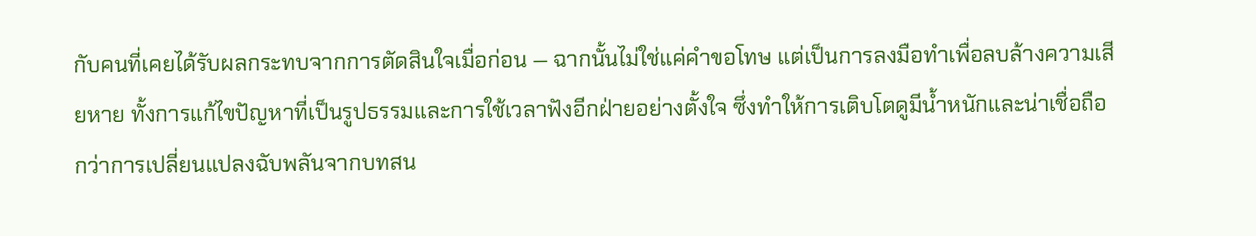กับคนที่เคยได้รับผลกระทบจากการตัดสินใจเมื่อก่อน — ฉากนั้นไม่ใช่แค่คำขอโทษ แต่เป็นการลงมือทำเพื่อลบล้างความเสียหาย ทั้งการแก้ไขปัญหาที่เป็นรูปธรรมและการใช้เวลาฟังอีกฝ่ายอย่างตั้งใจ ซึ่งทำให้การเติบโตดูมีน้ำหนักและน่าเชื่อถือกว่าการเปลี่ยนแปลงฉับพลันจากบทสน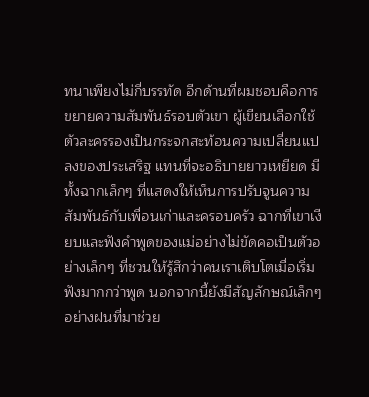ทนาเพียงไม่กี่บรรทัด อีกด้านที่ผมชอบคือการขยายความสัมพันธ์รอบตัวเขา ผู้เขียนเลือกใช้ตัวละครรองเป็นกระจกสะท้อนความเปลี่ยนแปลงของประเสริฐ แทนที่จะอธิบายยาวเหยียด มีทั้งฉากเล็กๆ ที่แสดงให้เห็นการปรับจูนความสัมพันธ์กับเพื่อนเก่าและครอบครัว ฉากที่เขาเงียบและฟังคำพูดของแม่อย่างไม่ขัดคอเป็นตัวอย่างเล็กๆ ที่ชวนให้รู้สึกว่าคนเราเติบโตเมื่อเริ่มฟังมากกว่าพูด นอกจากนี้ยังมีสัญลักษณ์เล็กๆ อย่างฝนที่มาช่วย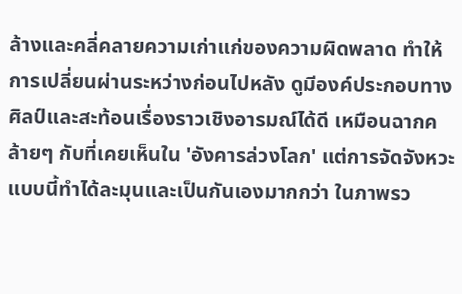ล้างและคลี่คลายความเก่าแก่ของความผิดพลาด ทำให้การเปลี่ยนผ่านระหว่างก่อนไปหลัง ดูมีองค์ประกอบทางศิลป์และสะท้อนเรื่องราวเชิงอารมณ์ได้ดี เหมือนฉากคล้ายๆ กับที่เคยเห็นใน 'อังคารล่วงโลก' แต่การจัดจังหวะแบบนี้ทำได้ละมุนและเป็นกันเองมากกว่า ในภาพรว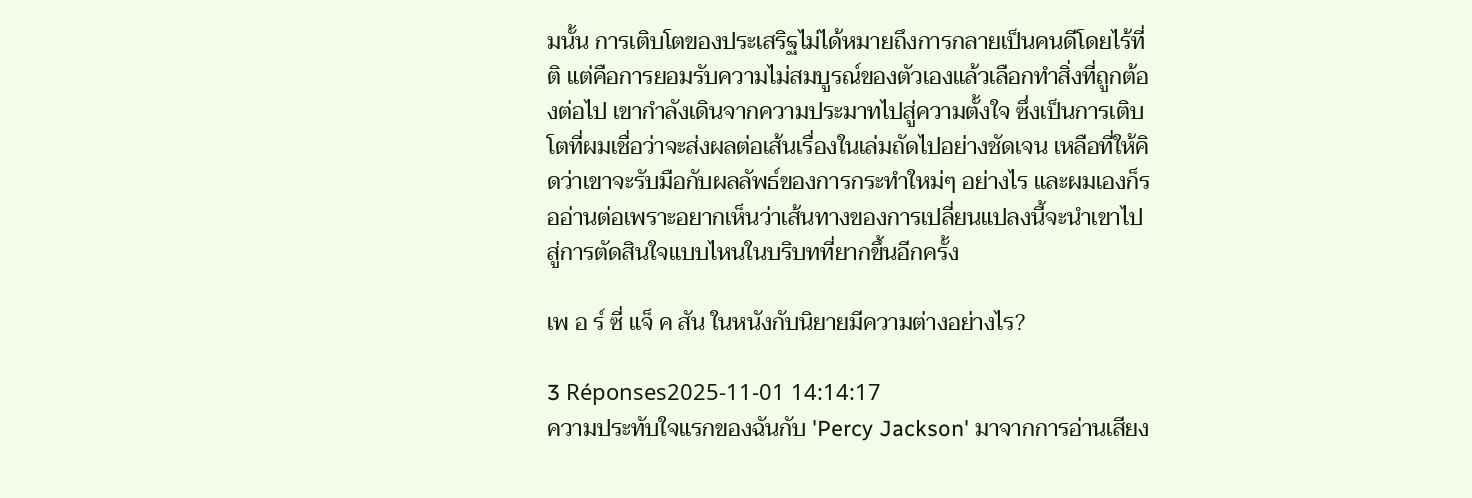มนั้น การเติบโตของประเสริฐไม่ได้หมายถึงการกลายเป็นคนดีโดยไร้ที่ติ แต่คือการยอมรับความไม่สมบูรณ์ของตัวเองแล้วเลือกทำสิ่งที่ถูกต้องต่อไป เขากำลังเดินจากความประมาทไปสู่ความตั้งใจ ซึ่งเป็นการเติบโตที่ผมเชื่อว่าจะส่งผลต่อเส้นเรื่องในเล่มถัดไปอย่างชัดเจน เหลือที่ให้คิดว่าเขาจะรับมือกับผลลัพธ์ของการกระทำใหม่ๆ อย่างไร และผมเองก็รออ่านต่อเพราะอยากเห็นว่าเส้นทางของการเปลี่ยนแปลงนี้จะนำเขาไปสู่การตัดสินใจแบบไหนในบริบทที่ยากขึ้นอีกครั้ง

เพ อ ร์ ซี่ แจ็ ค สัน ในหนังกับนิยายมีความต่างอย่างไร?

3 Réponses2025-11-01 14:14:17
ความประทับใจแรกของฉันกับ 'Percy Jackson' มาจากการอ่านเสียง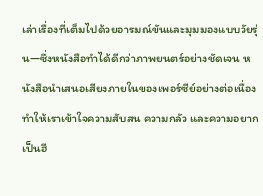เล่าเรื่องที่เต็มไปด้วยอารมณ์ขันและมุมมองแบบวัยรุ่น—ซึ่งหนังสือทำได้ดีกว่าภาพยนตร์อย่างชัดเจน หนังสือนำเสนอเสียงภายในของเพอร์ซีย์อย่างต่อเนื่อง ทำให้เราเข้าใจความสับสน ความกลัว และความอยากเป็นฮี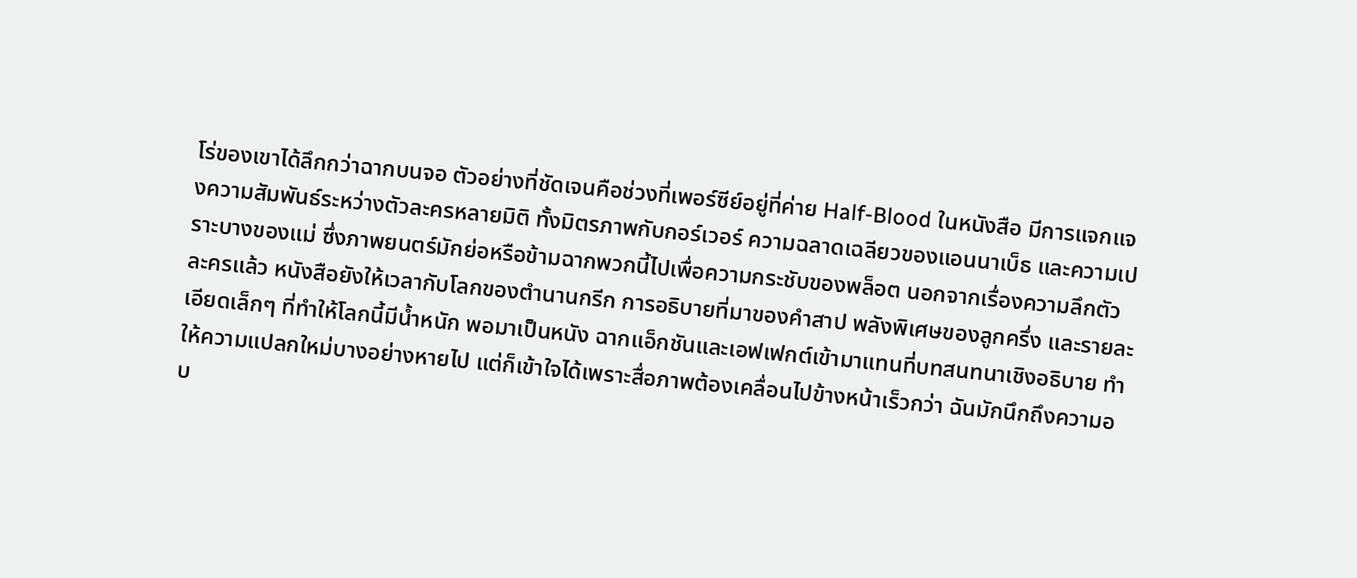โร่ของเขาได้ลึกกว่าฉากบนจอ ตัวอย่างที่ชัดเจนคือช่วงที่เพอร์ซีย์อยู่ที่ค่าย Half-Blood ในหนังสือ มีการแจกแจงความสัมพันธ์ระหว่างตัวละครหลายมิติ ทั้งมิตรภาพกับกอร์เวอร์ ความฉลาดเฉลียวของแอนนาเบ็ธ และความเปราะบางของแม่ ซึ่งภาพยนตร์มักย่อหรือข้ามฉากพวกนี้ไปเพื่อความกระชับของพล็อต นอกจากเรื่องความลึกตัวละครแล้ว หนังสือยังให้เวลากับโลกของตำนานกรีก การอธิบายที่มาของคำสาป พลังพิเศษของลูกครึ่ง และรายละเอียดเล็กๆ ที่ทำให้โลกนี้มีน้ำหนัก พอมาเป็นหนัง ฉากแอ็กชันและเอฟเฟกต์เข้ามาแทนที่บทสนทนาเชิงอธิบาย ทำให้ความแปลกใหม่บางอย่างหายไป แต่ก็เข้าใจได้เพราะสื่อภาพต้องเคลื่อนไปข้างหน้าเร็วกว่า ฉันมักนึกถึงความอบ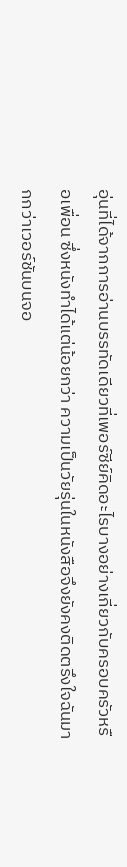อุ่นที่ได้จากการอ่านบรรทัดเดียวที่เพอร์ซีย์คิดอะไรบางอย่างเกี่ยวกับครอบครัวหรือเพื่อน ซึ่งหนังทำได้แต่น้อยกว่า ความเป็นวัยรุ่นในหนังสือจึงยังคงติดตรึงใจฉันมากกว่าเวอร์ชันบนจอ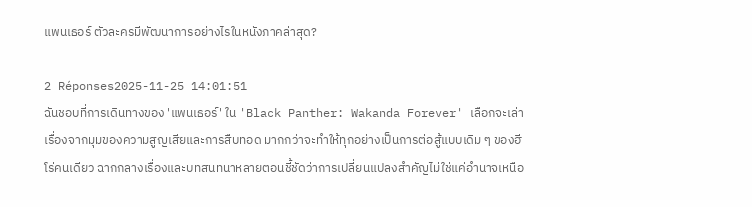แพนเธอร์ ตัวละครมีพัฒนาการอย่างไรในหนังภาคล่าสุด?

2 Réponses2025-11-25 14:01:51
ฉันชอบที่การเดินทางของ 'แพนเธอร์' ใน 'Black Panther: Wakanda Forever' เลือกจะเล่าเรื่องจากมุมของความสูญเสียและการสืบทอด มากกว่าจะทำให้ทุกอย่างเป็นการต่อสู้แบบเดิม ๆ ของฮีโร่คนเดียว ฉากกลางเรื่องและบทสนทนาหลายตอนชี้ชัดว่าการเปลี่ยนแปลงสำคัญไม่ใช่แค่อำนาจเหนือ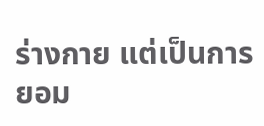ร่างกาย แต่เป็นการยอม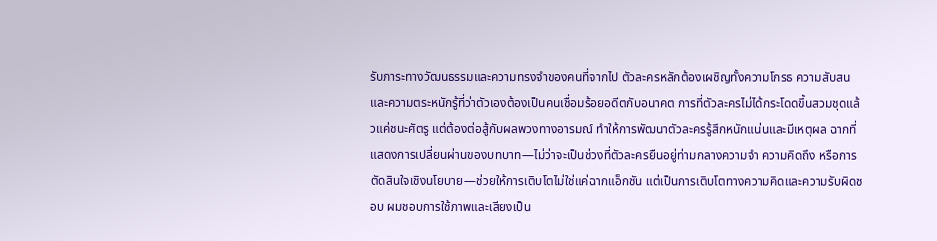รับภาระทางวัฒนธรรมและความทรงจำของคนที่จากไป ตัวละครหลักต้องเผชิญทั้งความโกรธ ความสับสน และความตระหนักรู้ที่ว่าตัวเองต้องเป็นคนเชื่อมร้อยอดีตกับอนาคต การที่ตัวละครไม่ได้กระโดดขึ้นสวมชุดแล้วแค่ชนะศัตรู แต่ต้องต่อสู้กับผลพวงทางอารมณ์ ทำให้การพัฒนาตัวละครรู้สึกหนักแน่นและมีเหตุผล ฉากที่แสดงการเปลี่ยนผ่านของบทบาท—ไม่ว่าจะเป็นช่วงที่ตัวละครยืนอยู่ท่ามกลางความจำ ความคิดถึง หรือการตัดสินใจเชิงนโยบาย—ช่วยให้การเติบโตไม่ใช่แค่ฉากแอ็กชัน แต่เป็นการเติบโตทางความคิดและความรับผิดชอบ ผมชอบการใช้ภาพและเสียงเป็น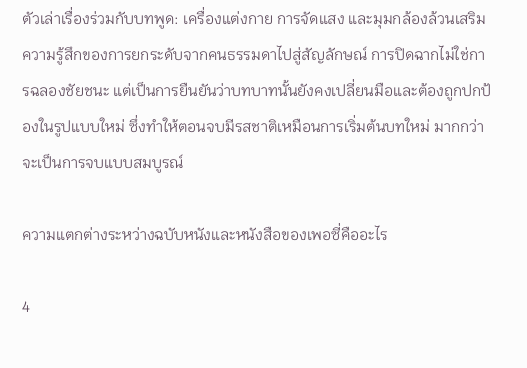ตัวเล่าเรื่องร่วมกับบทพูด: เครื่องแต่งกาย การจัดแสง และมุมกล้องล้วนเสริมความรู้สึกของการยกระดับจากคนธรรมดาไปสู่สัญลักษณ์ การปิดฉากไม่ใช่การฉลองชัยชนะ แต่เป็นการยืนยันว่าบทบาทนั้นยังคงเปลี่ยนมือและต้องถูกปกป้องในรูปแบบใหม่ ซึ่งทำให้ตอนจบมีรสชาติเหมือนการเริ่มต้นบทใหม่ มากกว่าจะเป็นการจบแบบสมบูรณ์

ความแตกต่างระหว่างฉบับหนังและหนังสือของเพอซี่คืออะไร

4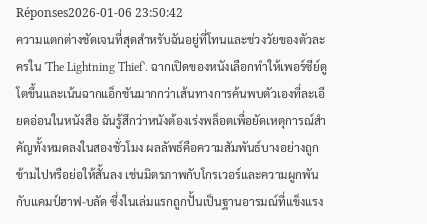Réponses2026-01-06 23:50:42
ความแตกต่างชัดเจนที่สุดสำหรับฉันอยู่ที่โทนและช่วงวัยของตัวละครใน 'The Lightning Thief'. ฉากเปิดของหนังเลือกทำให้เพอร์ซีย์ดูโตขึ้นและเน้นฉากแอ็กชันมากกว่าเส้นทางการค้นพบตัวเองที่ละเอียดอ่อนในหนังสือ ฉันรู้สึกว่าหนังต้องเร่งพล็อตเพื่อยัดเหตุการณ์สำคัญทั้งหมดลงในสองชั่วโมง ผลลัพธ์คือความสัมพันธ์บางอย่างถูกข้ามไปหรือย่อให้สั้นลง เช่นมิตรภาพกับโกรเวอร์และความผูกพันกับแคมป์ฮาฟ-บลัด ซึ่งในเล่มแรกถูกปั้นเป็นฐานอารมณ์ที่แข็งแรง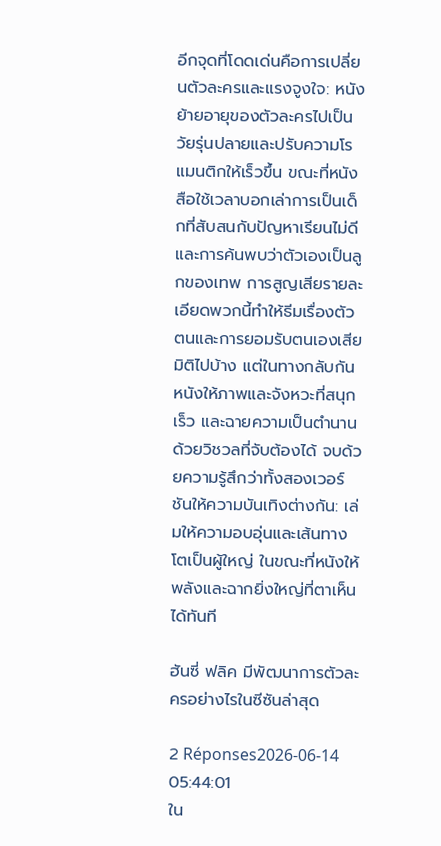อีกจุดที่โดดเด่นคือการเปลี่ยนตัวละครและแรงจูงใจ: หนังย้ายอายุของตัวละครไปเป็นวัยรุ่นปลายและปรับความโรแมนติกให้เร็วขึ้น ขณะที่หนังสือใช้เวลาบอกเล่าการเป็นเด็กที่สับสนกับปัญหาเรียนไม่ดีและการค้นพบว่าตัวเองเป็นลูกของเทพ การสูญเสียรายละเอียดพวกนี้ทำให้ธีมเรื่องตัวตนและการยอมรับตนเองเสียมิติไปบ้าง แต่ในทางกลับกัน หนังให้ภาพและจังหวะที่สนุก เร็ว และฉายความเป็นตำนานด้วยวิชวลที่จับต้องได้ จบด้วยความรู้สึกว่าทั้งสองเวอร์ชันให้ความบันเทิงต่างกัน: เล่มให้ความอบอุ่นและเส้นทางโตเป็นผู้ใหญ่ ในขณะที่หนังให้พลังและฉากยิ่งใหญ่ที่ตาเห็นได้ทันที

ฮันซี่ ฟลิค มีพัฒนาการตัวละครอย่างไรในซีซันล่าสุด

2 Réponses2026-06-14 05:44:01
ใน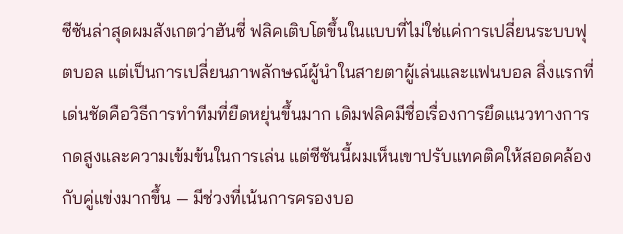ซีซันล่าสุดผมสังเกตว่าฮันซี่ ฟลิคเติบโตขึ้นในแบบที่ไม่ใช่แค่การเปลี่ยนระบบฟุตบอล แต่เป็นการเปลี่ยนภาพลักษณ์ผู้นำในสายตาผู้เล่นและแฟนบอล สิ่งแรกที่เด่นชัดคือวิธีการทำทีมที่ยืดหยุ่นขึ้นมาก เดิมฟลิคมีชื่อเรื่องการยึดแนวทางการกดสูงและความเข้มข้นในการเล่น แต่ซีซันนี้ผมเห็นเขาปรับแทคติคให้สอดคล้องกับคู่แข่งมากขึ้น — มีช่วงที่เน้นการครองบอ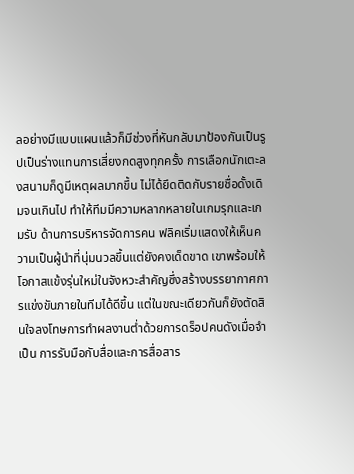ลอย่างมีแบบแผนแล้วก็มีช่วงที่หันกลับมาป้องกันเป็นรูปเป็นร่างแทนการเสี่ยงกดสูงทุกครั้ง การเลือกนักเตะลงสนามก็ดูมีเหตุผลมากขึ้น ไม่ได้ยึดติดกับรายชื่อดั้งเดิมจนเกินไป ทำให้ทีมมีความหลากหลายในเกมรุกและเกมรับ ด้านการบริหารจัดการคน ฟลิคเริ่มแสดงให้เห็นความเป็นผู้นำที่นุ่มนวลขึ้นแต่ยังคงเด็ดขาด เขาพร้อมให้โอกาสแข้งรุ่นใหม่ในจังหวะสำคัญซึ่งสร้างบรรยากาศการแข่งขันภายในทีมได้ดีขึ้น แต่ในขณะเดียวกันก็ยังตัดสินใจลงโทษการทำผลงานต่ำด้วยการดร็อปคนดังเมื่อจำเป็น การรับมือกับสื่อและการสื่อสาร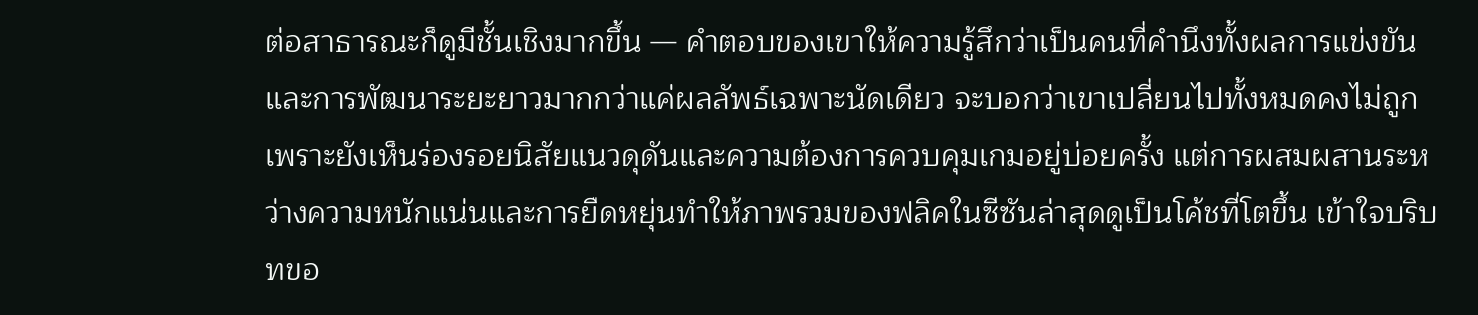ต่อสาธารณะก็ดูมีชั้นเชิงมากขึ้น — คำตอบของเขาให้ความรู้สึกว่าเป็นคนที่คำนึงทั้งผลการแข่งขันและการพัฒนาระยะยาวมากกว่าแค่ผลลัพธ์เฉพาะนัดเดียว จะบอกว่าเขาเปลี่ยนไปทั้งหมดคงไม่ถูก เพราะยังเห็นร่องรอยนิสัยแนวดุดันและความต้องการควบคุมเกมอยู่บ่อยครั้ง แต่การผสมผสานระหว่างความหนักแน่นและการยืดหยุ่นทำให้ภาพรวมของฟลิคในซีซันล่าสุดดูเป็นโค้ชที่โตขึ้น เข้าใจบริบทขอ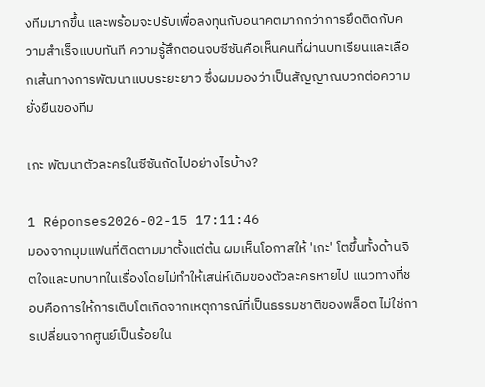งทีมมากขึ้น และพร้อมจะปรับเพื่อลงทุนกับอนาคตมากกว่าการยึดติดกับความสำเร็จแบบทันที ความรู้สึกตอนจบซีซันคือเห็นคนที่ผ่านบทเรียนและเลือกเส้นทางการพัฒนาแบบระยะยาว ซึ่งผมมองว่าเป็นสัญญาณบวกต่อความยั่งยืนของทีม

เกะ พัฒนาตัวละครในซีซันถัดไปอย่างไรบ้าง?

1 Réponses2026-02-15 17:11:46
มองจากมุมแฟนที่ติดตามมาตั้งแต่ต้น ผมเห็นโอกาสให้ 'เกะ' โตขึ้นทั้งด้านจิตใจและบทบาทในเรื่องโดยไม่ทำให้เสน่ห์เดิมของตัวละครหายไป แนวทางที่ชอบคือการให้การเติบโตเกิดจากเหตุการณ์ที่เป็นธรรมชาติของพล็อต ไม่ใช่การเปลี่ยนจากศูนย์เป็นร้อยใน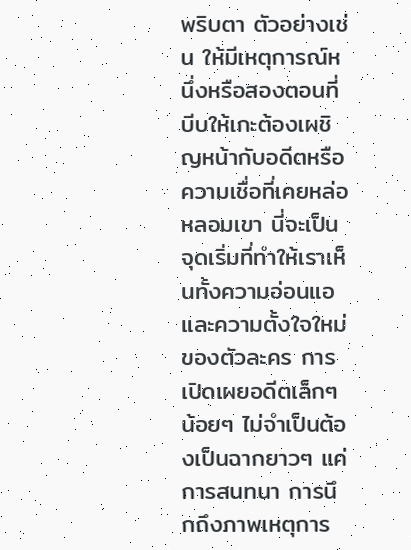พริบตา ตัวอย่างเช่น ให้มีเหตุการณ์หนึ่งหรือสองตอนที่บีบให้เกะต้องเผชิญหน้ากับอดีตหรือความเชื่อที่เคยหล่อหลอมเขา นี่จะเป็นจุดเริ่มที่ทำให้เราเห็นทั้งความอ่อนแอและความตั้งใจใหม่ของตัวละคร การเปิดเผยอดีตเล็กๆ น้อยๆ ไม่จำเป็นต้องเป็นฉากยาวๆ แค่การสนทนา การนึกถึงภาพเหตุการ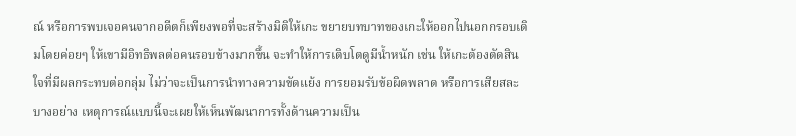ณ์ หรือการพบเจอคนจากอดีตก็เพียงพอที่จะสร้างมิติให้เกะ ขยายบทบาทของเกะให้ออกไปนอกกรอบเดิมโดยค่อยๆ ให้เขามีอิทธิพลต่อคนรอบข้างมากขึ้น จะทำให้การเติบโตดูมีน้ำหนัก เช่น ให้เกะต้องตัดสินใจที่มีผลกระทบต่อกลุ่ม ไม่ว่าจะเป็นการนำทางความขัดแย้ง การยอมรับข้อผิดพลาด หรือการเสียสละบางอย่าง เหตุการณ์แบบนี้จะเผยให้เห็นพัฒนาการทั้งด้านความเป็น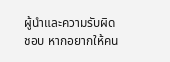ผู้นำและความรับผิดชอบ หากอยากให้คน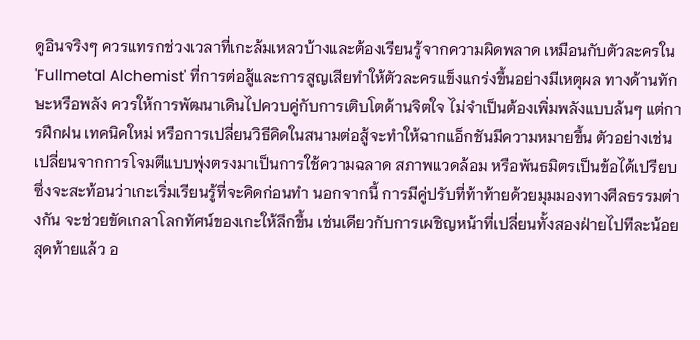ดูอินจริงๆ ควรแทรกช่วงเวลาที่เกะล้มเหลวบ้างและต้องเรียนรู้จากความผิดพลาด เหมือนกับตัวละครใน 'Fullmetal Alchemist' ที่การต่อสู้และการสูญเสียทำให้ตัวละครแข็งแกร่งขึ้นอย่างมีเหตุผล ทางด้านทักษะหรือพลัง ควรให้การพัฒนาเดินไปควบคู่กับการเติบโตด้านจิตใจ ไม่จำเป็นต้องเพิ่มพลังแบบล้นๆ แต่การฝึกฝน เทคนิคใหม่ หรือการเปลี่ยนวิธีคิดในสนามต่อสู้จะทำให้ฉากแอ็กชันมีความหมายขึ้น ตัวอย่างเช่น เปลี่ยนจากการโจมตีแบบพุ่งตรงมาเป็นการใช้ความฉลาด สภาพแวดล้อม หรือพันธมิตรเป็นข้อได้เปรียบ ซึ่งจะสะท้อนว่าเกะเริ่มเรียนรู้ที่จะคิดก่อนทำ นอกจากนี้ การมีคู่ปรับที่ท้าท้ายด้วยมุมมองทางศีลธรรมต่างกัน จะช่วยขัดเกลาโลกทัศน์ของเกะให้ลึกขึ้น เช่นเดียวกับการเผชิญหน้าที่เปลี่ยนทั้งสองฝ่ายไปทีละน้อย สุดท้ายแล้ว อ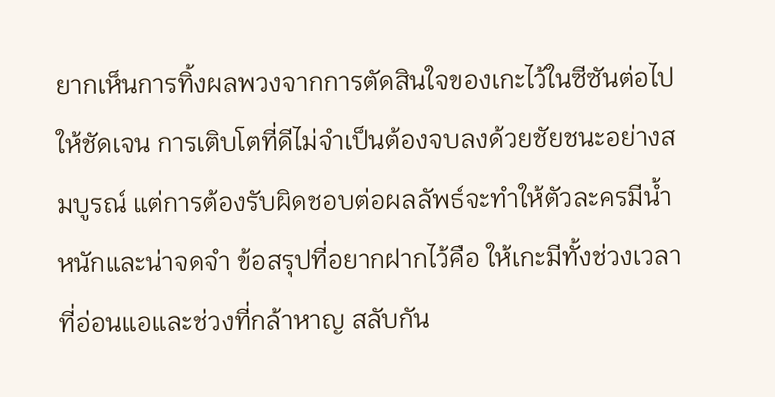ยากเห็นการทิ้งผลพวงจากการตัดสินใจของเกะไว้ในซีซันต่อไปให้ชัดเจน การเติบโตที่ดีไม่จำเป็นต้องจบลงด้วยชัยชนะอย่างสมบูรณ์ แต่การต้องรับผิดชอบต่อผลลัพธ์จะทำให้ตัวละครมีน้ำหนักและน่าจดจำ ข้อสรุปที่อยากฝากไว้คือ ให้เกะมีทั้งช่วงเวลาที่อ่อนแอและช่วงที่กล้าหาญ สลับกัน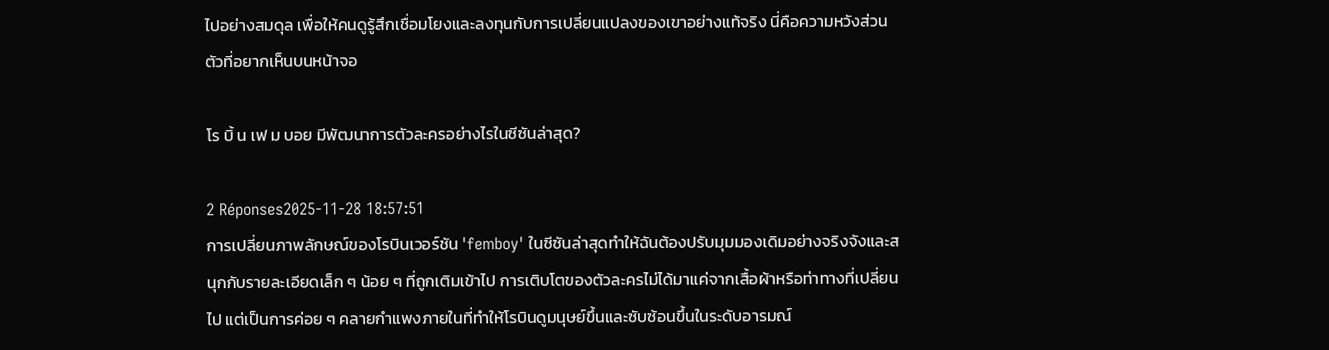ไปอย่างสมดุล เพื่อให้คนดูรู้สึกเชื่อมโยงและลงทุนกับการเปลี่ยนแปลงของเขาอย่างแท้จริง นี่คือความหวังส่วนตัวที่อยากเห็นบนหน้าจอ

โร บิ้ น เฟ ม บอย มีพัฒนาการตัวละครอย่างไรในซีซันล่าสุด?

2 Réponses2025-11-28 18:57:51
การเปลี่ยนภาพลักษณ์ของโรบินเวอร์ชัน 'femboy' ในซีซันล่าสุดทำให้ฉันต้องปรับมุมมองเดิมอย่างจริงจังและสนุกกับรายละเอียดเล็ก ๆ น้อย ๆ ที่ถูกเติมเข้าไป การเติบโตของตัวละครไม่ได้มาแค่จากเสื้อผ้าหรือท่าทางที่เปลี่ยนไป แต่เป็นการค่อย ๆ คลายกำแพงภายในที่ทำให้โรบินดูมนุษย์ขึ้นและซับซ้อนขึ้นในระดับอารมณ์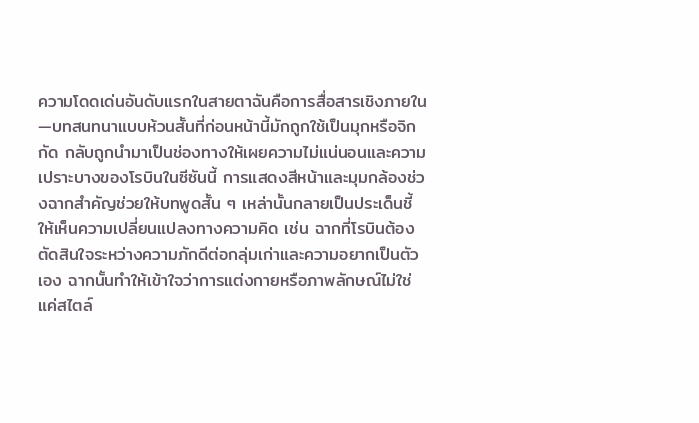ความโดดเด่นอันดับแรกในสายตาฉันคือการสื่อสารเชิงภายใน—บทสนทนาแบบห้วนสั้นที่ก่อนหน้านี้มักถูกใช้เป็นมุกหรือจิกกัด กลับถูกนำมาเป็นช่องทางให้เผยความไม่แน่นอนและความเปราะบางของโรบินในซีซันนี้ การแสดงสีหน้าและมุมกล้องช่วงฉากสำคัญช่วยให้บทพูดสั้น ๆ เหล่านั้นกลายเป็นประเด็นชี้ให้เห็นความเปลี่ยนแปลงทางความคิด เช่น ฉากที่โรบินต้องตัดสินใจระหว่างความภักดีต่อกลุ่มเก่าและความอยากเป็นตัวเอง ฉากนั้นทำให้เข้าใจว่าการแต่งกายหรือภาพลักษณ์ไม่ใช่แค่สไตล์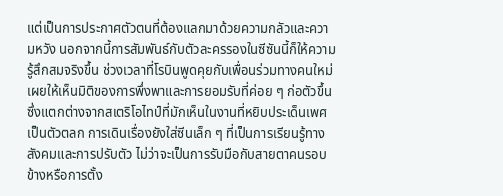แต่เป็นการประกาศตัวตนที่ต้องแลกมาด้วยความกลัวและความหวัง นอกจากนี้การสัมพันธ์กับตัวละครรองในซีซันนี้ก็ให้ความรู้สึกสมจริงขึ้น ช่วงเวลาที่โรบินพูดคุยกับเพื่อนร่วมทางคนใหม่เผยให้เห็นมิติของการพึ่งพาและการยอมรับที่ค่อย ๆ ก่อตัวขึ้น ซึ่งแตกต่างจากสเตริโอไทป์ที่มักเห็นในงานที่หยิบประเด็นเพศเป็นตัวตลก การเดินเรื่องยังใส่ซีนเล็ก ๆ ที่เป็นการเรียนรู้ทางสังคมและการปรับตัว ไม่ว่าจะเป็นการรับมือกับสายตาคนรอบข้างหรือการตั้ง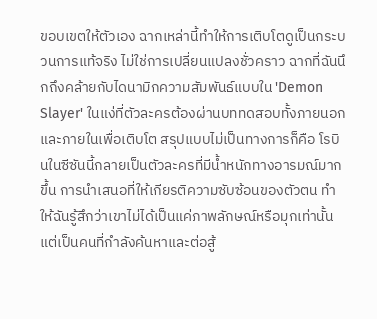ขอบเขตให้ตัวเอง ฉากเหล่านี้ทำให้การเติบโตดูเป็นกระบวนการแท้จริง ไม่ใช่การเปลี่ยนแปลงชั่วคราว ฉากที่ฉันนึกถึงคล้ายกับไดนามิกความสัมพันธ์แบบใน 'Demon Slayer' ในแง่ที่ตัวละครต้องผ่านบททดสอบทั้งภายนอกและภายในเพื่อเติบโต สรุปแบบไม่เป็นทางการก็คือ โรบินในซีซันนี้กลายเป็นตัวละครที่มีน้ำหนักทางอารมณ์มากขึ้น การนำเสนอที่ให้เกียรติความซับซ้อนของตัวตน ทำให้ฉันรู้สึกว่าเขาไม่ได้เป็นแค่ภาพลักษณ์หรือมุกเท่านั้น แต่เป็นคนที่กำลังค้นหาและต่อสู้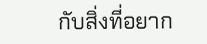กับสิ่งที่อยาก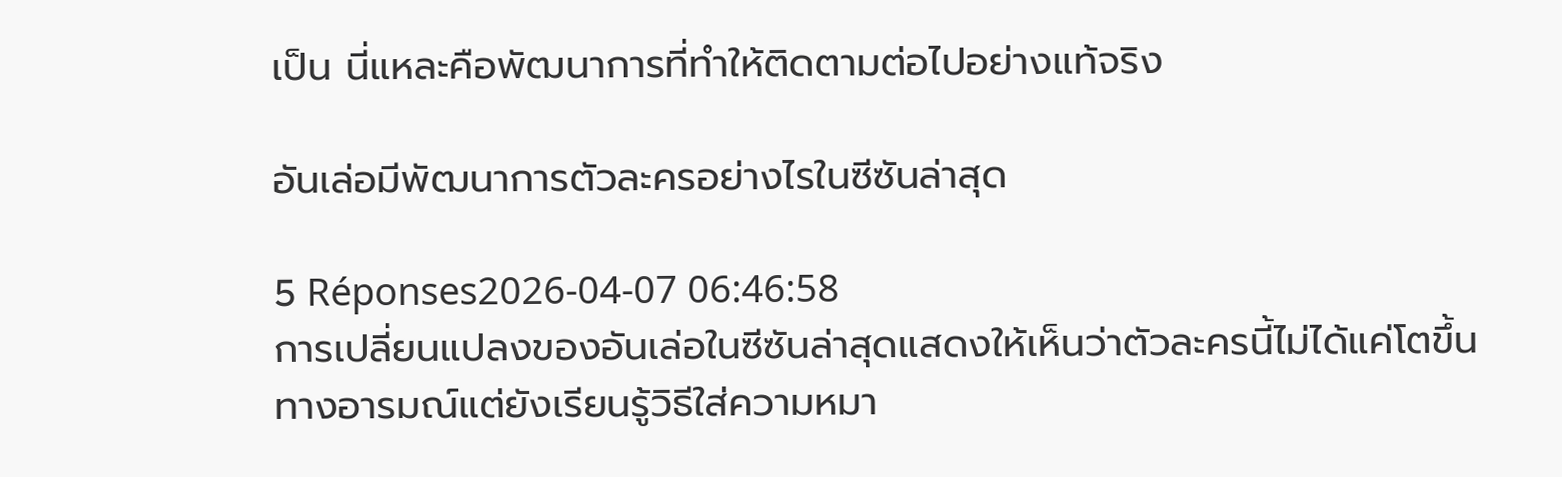เป็น นี่แหละคือพัฒนาการที่ทำให้ติดตามต่อไปอย่างแท้จริง

อันเล่อมีพัฒนาการตัวละครอย่างไรในซีซันล่าสุด

5 Réponses2026-04-07 06:46:58
การเปลี่ยนแปลงของอันเล่อในซีซันล่าสุดแสดงให้เห็นว่าตัวละครนี้ไม่ได้แค่โตขึ้นทางอารมณ์แต่ยังเรียนรู้วิธีใส่ความหมา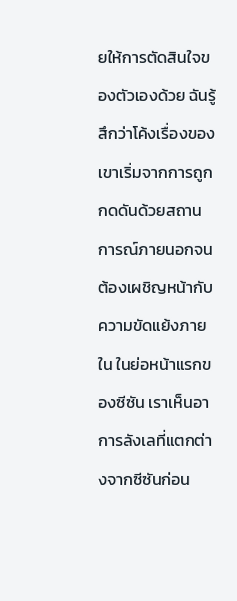ยให้การตัดสินใจของตัวเองด้วย ฉันรู้สึกว่าโค้งเรื่องของเขาเริ่มจากการถูกกดดันด้วยสถานการณ์ภายนอกจนต้องเผชิญหน้ากับความขัดแย้งภายใน ในย่อหน้าแรกของซีซัน เราเห็นอาการลังเลที่แตกต่างจากซีซันก่อน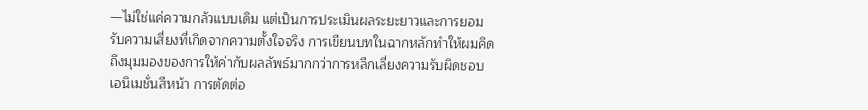—ไม่ใช่แค่ความกลัวแบบเดิม แต่เป็นการประเมินผลระยะยาวและการยอมรับความเสี่ยงที่เกิดจากความตั้งใจจริง การเขียนบทในฉากหลักทำให้ผมคิดถึงมุมมองของการให้ค่ากับผลลัพธ์มากกว่าการหลีกเลี่ยงความรับผิดชอบ เอนิเมชั่นสีหน้า การตัดต่อ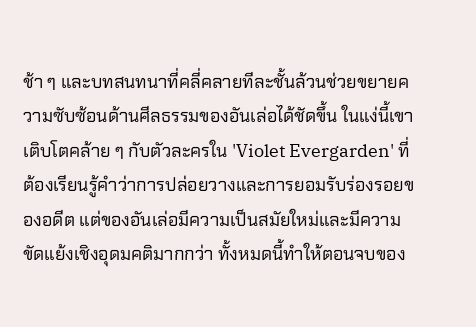ช้า ๆ และบทสนทนาที่คลี่คลายทีละชั้นล้วนช่วยขยายความซับซ้อนด้านศีลธรรมของอันเล่อได้ชัดขึ้น ในแง่นี้เขาเติบโตคล้าย ๆ กับตัวละครใน 'Violet Evergarden' ที่ต้องเรียนรู้คำว่าการปล่อยวางและการยอมรับร่องรอยของอดีต แต่ของอันเล่อมีความเป็นสมัยใหม่และมีความขัดแย้งเชิงอุดมคติมากกว่า ทั้งหมดนี้ทำให้ตอนจบของ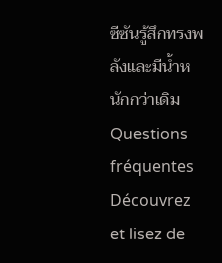ซีซันรู้สึกทรงพลังและมีน้ำหนักกว่าเดิม
Questions fréquentes
Découvrez et lisez de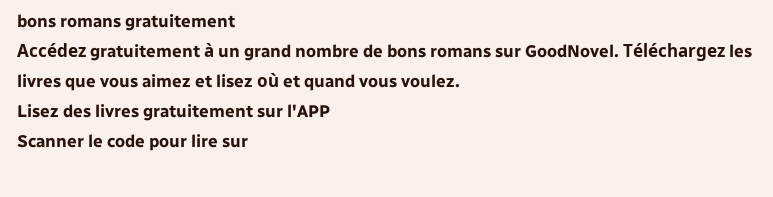bons romans gratuitement
Accédez gratuitement à un grand nombre de bons romans sur GoodNovel. Téléchargez les livres que vous aimez et lisez où et quand vous voulez.
Lisez des livres gratuitement sur l'APP
Scanner le code pour lire sur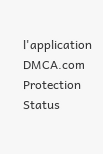l'application
DMCA.com Protection Status